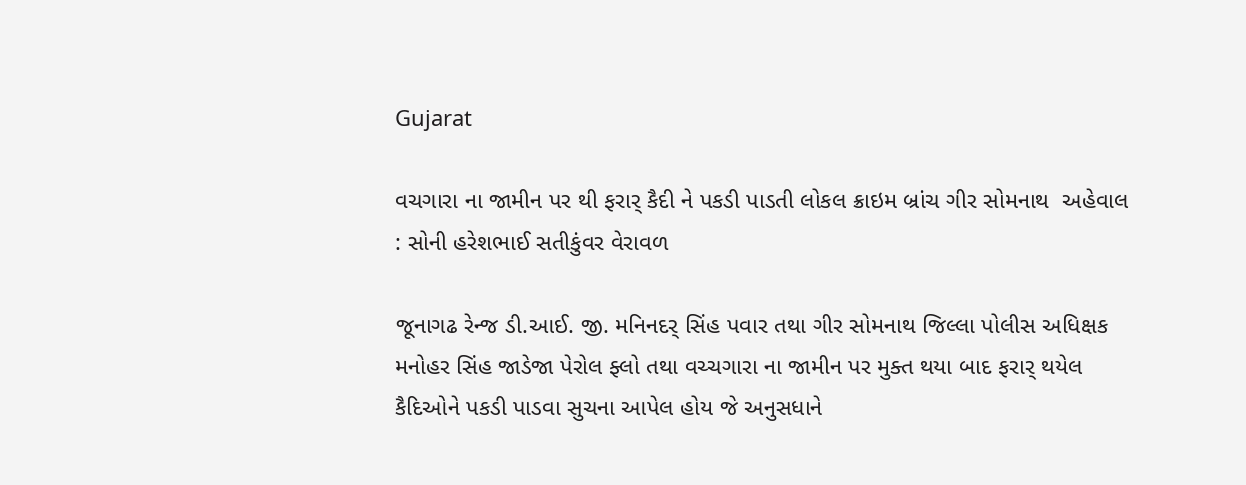Gujarat

વચગારા ના જામીન પર થી ફરાર્ કૈદી ને પકડી પાડતી લોકલ ક્રાઇમ બ્રાંચ ગીર સોમનાથ  અહેવાલ : સોની હરેશભાઈ સતીકુંવર વેરાવળ

જૂનાગઢ રેન્જ ડી.આઈ. જી. મનિનદર્ સિંહ પવાર તથા ગીર સોમનાથ જિલ્લા પોલીસ અધિક્ષક મનોહર સિંહ જાડેજા પેરોલ ફ્લો તથા વચ્ચગારા ના જામીન પર મુક્ત થયા બાદ ફરાર્ થયેલ કૈદિઓને પકડી પાડવા સુચના આપેલ હોય જે અનુસધાને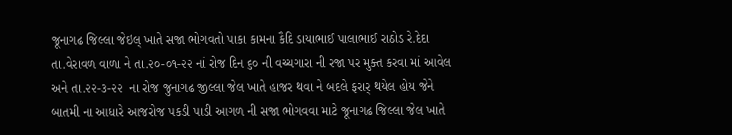જૂનાગઢ જિલ્લા જેઇલ્ ખાતે સજા ભોગવતો પાકા કામના કૈદિ ડાયાભાઈ પાલાભાઈ રાઠોડ રે.દેદા તા.વેરાવળ વાળા ને તા.૨૦-૦૧-૨૨ નાં રોજ દિન ૬૦ ની વચ્ચગારા ની રજા પર મુક્ત કરવા માં આવેલ અને તા.૨૨-૩-૨૨  ના રોજ જુનાગઢ જીલ્લા જેલ ખાતે હાજર થવા ને બદલે ફરાર્ થયેલ હોય જેને બાતમી ના આધારે આજરોજ પકડી પાડી આગળ ની સજા ભોગવવા માટે જૂનાગઢ જિલ્લા જેલ ખાતે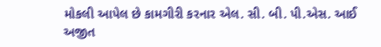મોકલી આપેલ છે કામગીરી કરનાર એલ. સી. બી. પી.એસ. આઈ અજીત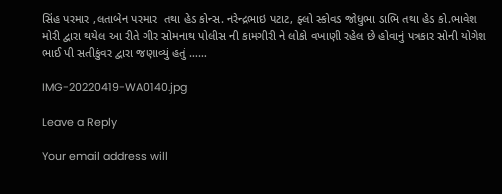સિંહ પરમાર ,લતાબેન પરમાર  તથા હેડ કોન્સ. નરેન્દ્રભાઇ પટાટ, ફ્લો સ્કોવડ જોધુભા ડાભિ તથા હેડ કો.ભાવેશ મોરી‌ દ્વારા થયેલ આ રીતે ગીર સોમનાથ પોલીસ ની કામગીરી ને લોકો વખાણી રહેલ છે હોવાનું પત્રકાર સોની યોગેશ ભાઈ પી સતીકુંવર દ્વારા જણાવ્યું હતું ……

IMG-20220419-WA0140.jpg

Leave a Reply

Your email address will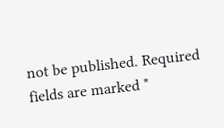not be published. Required fields are marked *